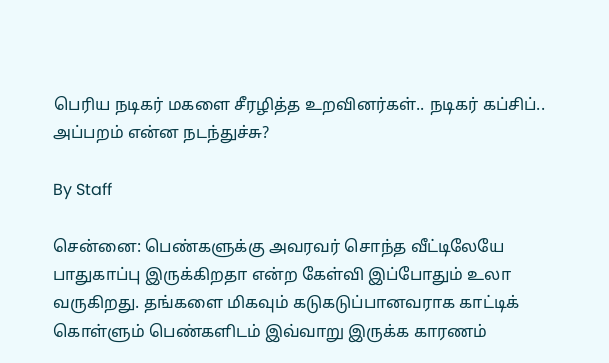பெரிய நடிகர் மகளை சீரழித்த உறவினர்கள்.. நடிகர் கப்சிப்.. அப்பறம் என்ன நடந்துச்சு?

By Staff

சென்னை: பெண்களுக்கு அவரவர் சொந்த வீட்டிலேயே பாதுகாப்பு இருக்கிறதா என்ற கேள்வி இப்போதும் உலா வருகிறது. தங்களை மிகவும் கடுகடுப்பானவராக காட்டிக் கொள்ளும் பெண்களிடம் இவ்வாறு இருக்க காரணம்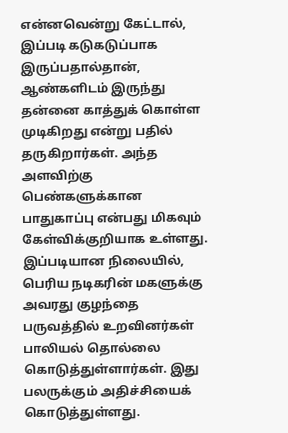என்னவென்று கேட்டால், இப்படி கடுகடுப்பாக இருப்பதால்தான், ஆண்களிடம் இருந்து தன்னை காத்துக் கொள்ள முடிகிறது என்று பதில் தருகிறார்கள். அந்த அளவிற்கு பெண்களுக்கான பாதுகாப்பு என்பது மிகவும் கேள்விக்குறியாக உள்ளது. இப்படியான நிலையில், பெரிய நடிகரின் மகளுக்கு அவரது குழந்தை பருவத்தில் உறவினர்கள் பாலியல் தொல்லை கொடுத்துள்ளார்கள். இது பலருக்கும் அதிச்சியைக் கொடுத்துள்ளது.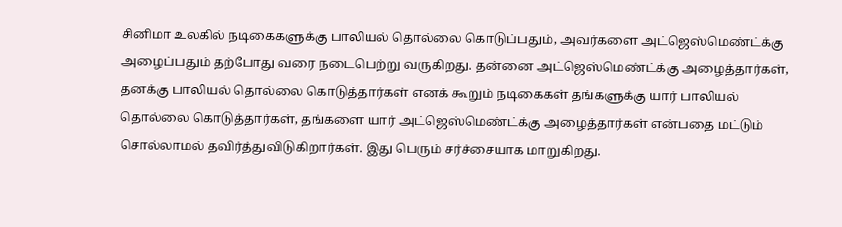சினிமா உலகில் நடிகைகளுக்கு பாலியல் தொல்லை கொடுப்பதும், அவர்களை அட்ஜெஸ்மெண்ட்க்கு அழைப்பதும் தற்போது வரை நடைபெற்று வருகிறது. தன்னை அட்ஜெஸ்மெண்ட்க்கு அழைத்தார்கள், தனக்கு பாலியல் தொல்லை கொடுத்தார்கள் எனக் கூறும் நடிகைகள் தங்களுக்கு யார் பாலியல் தொல்லை கொடுத்தார்கள், தங்களை யார் அட்ஜெஸ்மெண்ட்க்கு அழைத்தார்கள் என்பதை மட்டும் சொல்லாமல் தவிர்த்துவிடுகிறார்கள். இது பெரும் சர்ச்சையாக மாறுகிறது.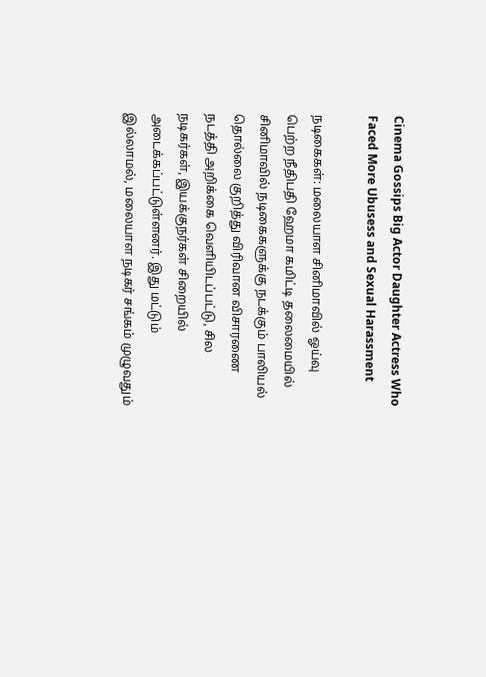Cinema Gossips Big Actor Daughter Actress Who Faced More Ubusess and Sexual Harassment

நடிகைகள்: மலையாள சினிமாவில் ஓய்வு பெற்ற நீதிபதி ஹேமா கமிட்டி தலைமையில் சினிமாவில் நடிகைகளுக்கு நடக்கும் பாலியல் தொல்லை குறித்து விரிவான விசாரணை நடத்தி அறிக்கை வெளியிடப்பட்டு, சில நடிகர்கள், இயக்குநர்கள் சிறையில் அடைக்கப்பட்டுள்ளனர். இது மட்டும் இல்லாமல், மலையாள நடிகர் சங்கம் முழுவதும்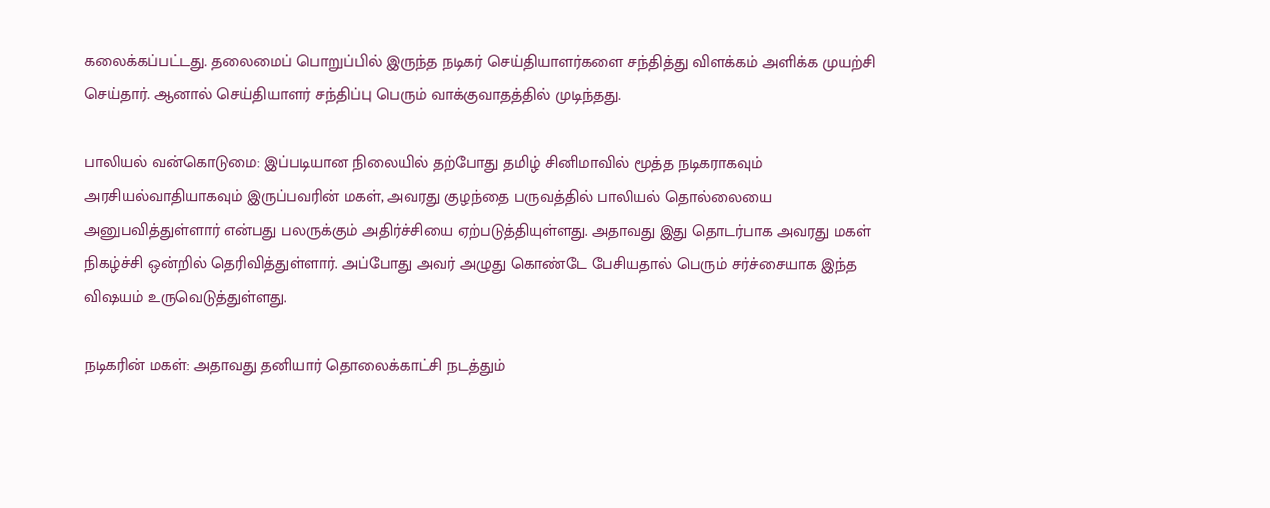கலைக்கப்பட்டது. தலைமைப் பொறுப்பில் இருந்த நடிகர் செய்தியாளர்களை சந்தித்து விளக்கம் அளிக்க முயற்சி செய்தார். ஆனால் செய்தியாளர் சந்திப்பு பெரும் வாக்குவாதத்தில் முடிந்தது.

பாலியல் வன்கொடுமை: இப்படியான நிலையில் தற்போது தமிழ் சினிமாவில் மூத்த நடிகராகவும் அரசியல்வாதியாகவும் இருப்பவரின் மகள், அவரது குழந்தை பருவத்தில் பாலியல் தொல்லையை அனுபவித்துள்ளார் என்பது பலருக்கும் அதிர்ச்சியை ஏற்படுத்தியுள்ளது. அதாவது இது தொடர்பாக அவரது மகள் நிகழ்ச்சி ஒன்றில் தெரிவித்துள்ளார். அப்போது அவர் அழுது கொண்டே பேசியதால் பெரும் சர்ச்சையாக இந்த விஷயம் உருவெடுத்துள்ளது.

நடிகரின் மகள்: அதாவது தனியார் தொலைக்காட்சி நடத்தும்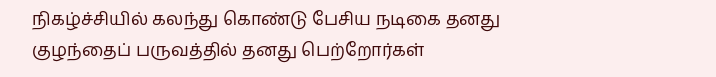நிகழ்ச்சியில் கலந்து கொண்டு பேசிய நடிகை தனது குழந்தைப் பருவத்தில் தனது பெற்றோர்கள்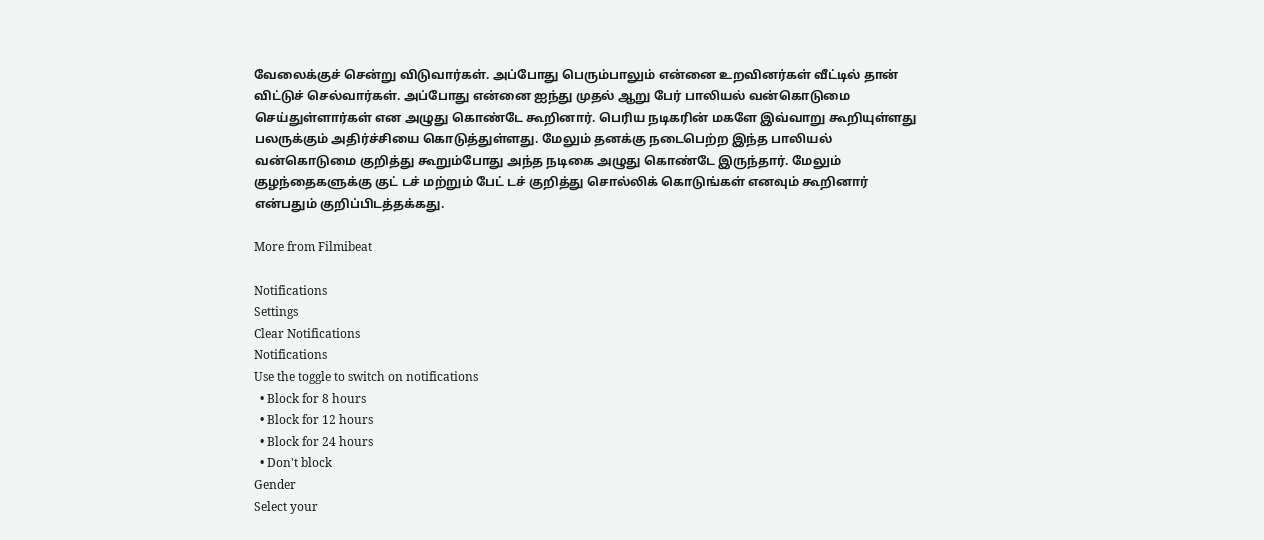வேலைக்குச் சென்று விடுவார்கள். அப்போது பெரும்பாலும் என்னை உறவினர்கள் வீட்டில் தான் விட்டுச் செல்வார்கள். அப்போது என்னை ஐந்து முதல் ஆறு பேர் பாலியல் வன்கொடுமை செய்துள்ளார்கள் என அழுது கொண்டே கூறினார். பெரிய நடிகரின் மகளே இவ்வாறு கூறியுள்ளது பலருக்கும் அதிர்ச்சியை கொடுத்துள்ளது. மேலும் தனக்கு நடைபெற்ற இந்த பாலியல் வன்கொடுமை குறித்து கூறும்போது அந்த நடிகை அழுது கொண்டே இருந்தார். மேலும் குழந்தைகளுக்கு குட் டச் மற்றும் பேட் டச் குறித்து சொல்லிக் கொடுங்கள் எனவும் கூறினார் என்பதும் குறிப்பிடத்தக்கது.

More from Filmibeat

Notifications
Settings
Clear Notifications
Notifications
Use the toggle to switch on notifications
  • Block for 8 hours
  • Block for 12 hours
  • Block for 24 hours
  • Don't block
Gender
Select your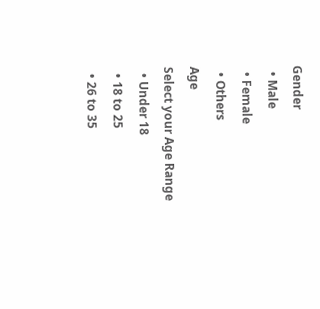Gender
  • Male
  • Female
  • Others
Age
Select your Age Range
  • Under 18
  • 18 to 25
  • 26 to 35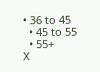• 36 to 45
  • 45 to 55
  • 55+
X